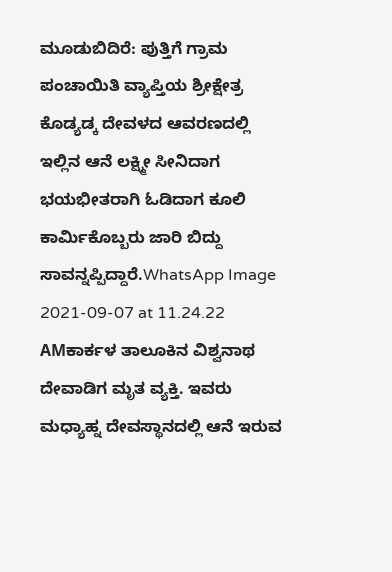ಮೂಡುಬಿದಿರೆ: ಪುತ್ತಿಗೆ ಗ್ರಾಮ ಪಂಚಾಯಿತಿ ವ್ಯಾಪ್ತಿಯ ಶ್ರೀಕ್ಷೇತ್ರ ಕೊಡ್ಯಡ್ಕ ದೇವಳದ ಆವರಣದಲ್ಲಿ ಇಲ್ಲಿನ ಆನೆ ಲಕ್ಷ್ಮೀ ಸೀನಿದಾಗ ಭಯಭೀತರಾಗಿ ಓಡಿದಾಗ ಕೂಲಿ ಕಾರ್ಮಿಕೊಬ್ಬರು ಜಾರಿ ಬಿದ್ದು ಸಾವನ್ನಪ್ಪಿದ್ದಾರೆ.WhatsApp Image 2021-09-07 at 11.24.22 AMಕಾರ್ಕಳ ತಾಲೂಕಿನ ವಿಶ್ವನಾಥ ದೇವಾಡಿಗ ಮೃತ ವ್ಯಕ್ತಿ. ಇವರು ಮಧ್ಯಾಹ್ನ ದೇವಸ್ಥಾನದಲ್ಲಿ ಆನೆ ಇರುವ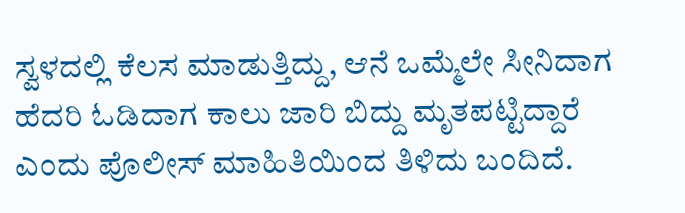ಸ್ವಳದಲ್ಲಿ ಕೆಲಸ ಮಾಡುತ್ತಿದ್ದು, ಆನೆ ಒಮ್ಮೆಲೇ ಸೀನಿದಾಗ ಹೆದರಿ ಓಡಿದಾಗ ಕಾಲು ಜಾರಿ ಬಿದ್ದು ಮೃತಪಟ್ಟಿದ್ದಾರೆ ಎಂದು ಪೊಲೀಸ್ ಮಾಹಿತಿಯಿಂದ ತಿಳಿದು ಬಂದಿದೆ.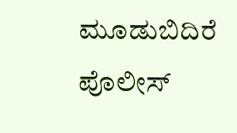ಮೂಡುಬಿದಿರೆ ಪೊಲೀಸ್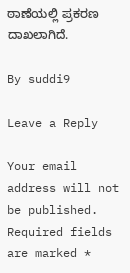ಠಾಣೆಯಲ್ಲಿ ಪ್ರಕರಣ ದಾಖಲಾಗಿದೆ.

By suddi9

Leave a Reply

Your email address will not be published. Required fields are marked *